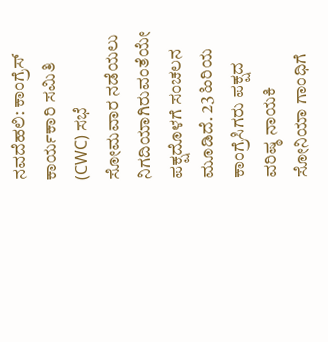ನವದೆಹಲಿ: ಕಾಂಗ್ರೆಸ್ ಕಾರ್ಯಕಾರಿ ಸಮಿತಿ (CWC) ಸಭೆ ಸೋಮವಾರ ನಡೆಯಲು ನಿಗದಿಯಾಗಿರುವಂತೆಯೇ ಪಕ್ಷದೊಳಗೆ ಸಂಚಲನ ಮೂಡಿದೆ. 23 ಹಿರಿಯ ಕಾಂಗ್ರೆಸಿಗರು ಪಕ್ಷದ ವರಿಷ್ಠ ನಾಯಕಿ ಸೋನಿಯಾ ಗಾಂಧಿಗೆ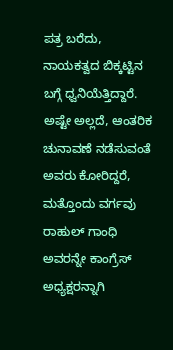ಪತ್ರ ಬರೆದು, ನಾಯಕತ್ವದ ಬಿಕ್ಕಟ್ಟಿನ ಬಗ್ಗೆ ಧ್ವನಿಯೆತ್ತಿದ್ದಾರೆ. ಅಷ್ಟೇ ಅಲ್ಲದೆ, ಆಂತರಿಕ ಚುನಾವಣೆ ನಡೆಸುವಂತೆ ಅವರು ಕೋರಿದ್ದರೆ, ಮತ್ತೊಂದು ವರ್ಗವು ರಾಹುಲ್ ಗಾಂಧಿ ಅವರನ್ನೇ ಕಾಂಗ್ರೆಸ್ ಅಧ್ಯಕ್ಷರನ್ನಾಗಿ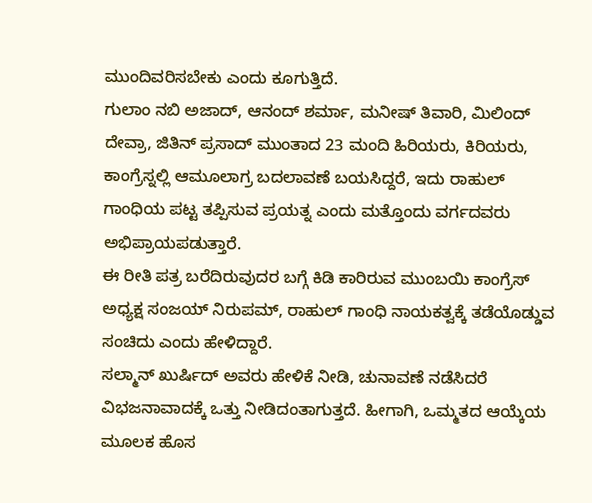ಮುಂದಿವರಿಸಬೇಕು ಎಂದು ಕೂಗುತ್ತಿದೆ.
ಗುಲಾಂ ನಬಿ ಅಜಾದ್, ಆನಂದ್ ಶರ್ಮಾ, ಮನೀಷ್ ತಿವಾರಿ, ಮಿಲಿಂದ್ ದೇವ್ರಾ, ಜಿತಿನ್ ಪ್ರಸಾದ್ ಮುಂತಾದ 23 ಮಂದಿ ಹಿರಿಯರು, ಕಿರಿಯರು, ಕಾಂಗ್ರೆಸ್ನಲ್ಲಿ ಆಮೂಲಾಗ್ರ ಬದಲಾವಣೆ ಬಯಸಿದ್ದರೆ, ಇದು ರಾಹುಲ್ ಗಾಂಧಿಯ ಪಟ್ಟ ತಪ್ಪಿಸುವ ಪ್ರಯತ್ನ ಎಂದು ಮತ್ತೊಂದು ವರ್ಗದವರು ಅಭಿಪ್ರಾಯಪಡುತ್ತಾರೆ.
ಈ ರೀತಿ ಪತ್ರ ಬರೆದಿರುವುದರ ಬಗ್ಗೆ ಕಿಡಿ ಕಾರಿರುವ ಮುಂಬಯಿ ಕಾಂಗ್ರೆಸ್ ಅಧ್ಯಕ್ಷ ಸಂಜಯ್ ನಿರುಪಮ್, ರಾಹುಲ್ ಗಾಂಧಿ ನಾಯಕತ್ವಕ್ಕೆ ತಡೆಯೊಡ್ಡುವ ಸಂಚಿದು ಎಂದು ಹೇಳಿದ್ದಾರೆ.
ಸಲ್ಮಾನ್ ಖುರ್ಷಿದ್ ಅವರು ಹೇಳಿಕೆ ನೀಡಿ, ಚುನಾವಣೆ ನಡೆಸಿದರೆ ವಿಭಜನಾವಾದಕ್ಕೆ ಒತ್ತು ನೀಡಿದಂತಾಗುತ್ತದೆ. ಹೀಗಾಗಿ, ಒಮ್ಮತದ ಆಯ್ಕೆಯ ಮೂಲಕ ಹೊಸ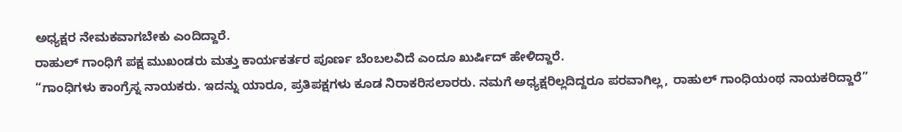ಅಧ್ಯಕ್ಷರ ನೇಮಕವಾಗಬೇಕು ಎಂದಿದ್ದಾರೆ.
ರಾಹುಲ್ ಗಾಂಧಿಗೆ ಪಕ್ಷ ಮುಖಂಡರು ಮತ್ತು ಕಾರ್ಯಕರ್ತರ ಪೂರ್ಣ ಬೆಂಬಲವಿದೆ ಎಂದೂ ಖುರ್ಷಿದ್ ಹೇಳಿದ್ದಾರೆ.
“ಗಾಂಧಿಗಳು ಕಾಂಗ್ರೆಸ್ನ ನಾಯಕರು. ಇದನ್ನು ಯಾರೂ, ಪ್ರತಿಪಕ್ಷಗಳು ಕೂಡ ನಿರಾಕರಿಸಲಾರರು. ನಮಗೆ ಅಧ್ಯಕ್ಷರಿಲ್ಲದಿದ್ದರೂ ಪರವಾಗಿಲ್ಲ, ರಾಹುಲ್ ಗಾಂಧಿಯಂಥ ನಾಯಕರಿದ್ದಾರೆ”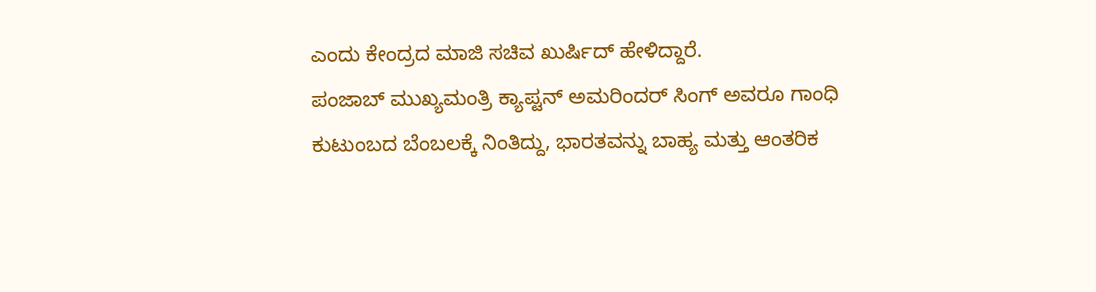ಎಂದು ಕೇಂದ್ರದ ಮಾಜಿ ಸಚಿವ ಖುರ್ಷಿದ್ ಹೇಳಿದ್ದಾರೆ.
ಪಂಜಾಬ್ ಮುಖ್ಯಮಂತ್ರಿ ಕ್ಯಾಪ್ಟನ್ ಅಮರಿಂದರ್ ಸಿಂಗ್ ಅವರೂ ಗಾಂಧಿ ಕುಟುಂಬದ ಬೆಂಬಲಕ್ಕೆ ನಿಂತಿದ್ದು, ಭಾರತವನ್ನು ಬಾಹ್ಯ ಮತ್ತು ಆಂತರಿಕ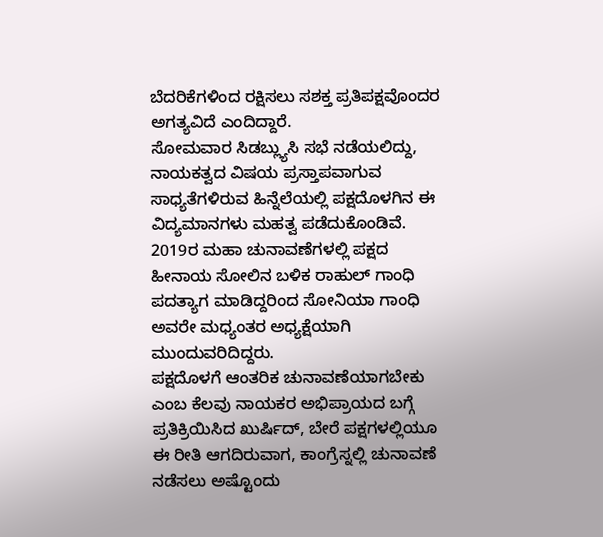ಬೆದರಿಕೆಗಳಿಂದ ರಕ್ಷಿಸಲು ಸಶಕ್ತ ಪ್ರತಿಪಕ್ಷವೊಂದರ ಅಗತ್ಯವಿದೆ ಎಂದಿದ್ದಾರೆ.
ಸೋಮವಾರ ಸಿಡಬ್ಲ್ಯುಸಿ ಸಭೆ ನಡೆಯಲಿದ್ದು, ನಾಯಕತ್ವದ ವಿಷಯ ಪ್ರಸ್ತಾಪವಾಗುವ ಸಾಧ್ಯತೆಗಳಿರುವ ಹಿನ್ನೆಲೆಯಲ್ಲಿ ಪಕ್ಷದೊಳಗಿನ ಈ ವಿದ್ಯಮಾನಗಳು ಮಹತ್ವ ಪಡೆದುಕೊಂಡಿವೆ. 2019ರ ಮಹಾ ಚುನಾವಣೆಗಳಲ್ಲಿ ಪಕ್ಷದ ಹೀನಾಯ ಸೋಲಿನ ಬಳಿಕ ರಾಹುಲ್ ಗಾಂಧಿ ಪದತ್ಯಾಗ ಮಾಡಿದ್ದರಿಂದ ಸೋನಿಯಾ ಗಾಂಧಿ ಅವರೇ ಮಧ್ಯಂತರ ಅಧ್ಯಕ್ಷೆಯಾಗಿ ಮುಂದುವರಿದಿದ್ದರು.
ಪಕ್ಷದೊಳಗೆ ಆಂತರಿಕ ಚುನಾವಣೆಯಾಗಬೇಕು ಎಂಬ ಕೆಲವು ನಾಯಕರ ಅಭಿಪ್ರಾಯದ ಬಗ್ಗೆ ಪ್ರತಿಕ್ರಿಯಿಸಿದ ಖುರ್ಷಿದ್, ಬೇರೆ ಪಕ್ಷಗಳಲ್ಲಿಯೂ ಈ ರೀತಿ ಆಗದಿರುವಾಗ, ಕಾಂಗ್ರೆಸ್ನಲ್ಲಿ ಚುನಾವಣೆ ನಡೆಸಲು ಅಷ್ಟೊಂದು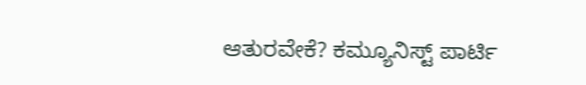ಆತುರವೇಕೆ? ಕಮ್ಯೂನಿಸ್ಟ್ ಪಾರ್ಟಿ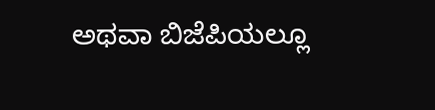ಅಥವಾ ಬಿಜೆಪಿಯಲ್ಲೂ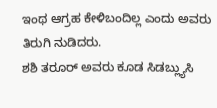ಇಂಥ ಆಗ್ರಹ ಕೇಳಿಬಂದಿಲ್ಲ ಎಂದು ಅವರು ತಿರುಗಿ ನುಡಿದರು.
ಶಶಿ ತರೂರ್ ಅವರು ಕೂಡ ಸಿಡಬ್ಲ್ಯುಸಿ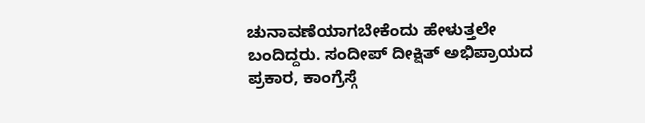ಚುನಾವಣೆಯಾಗಬೇಕೆಂದು ಹೇಳುತ್ತಲೇ ಬಂದಿದ್ದರು. ಸಂದೀಪ್ ದೀಕ್ಷಿತ್ ಅಭಿಪ್ರಾಯದ ಪ್ರಕಾರ, ಕಾಂಗ್ರೆಸ್ಗೆ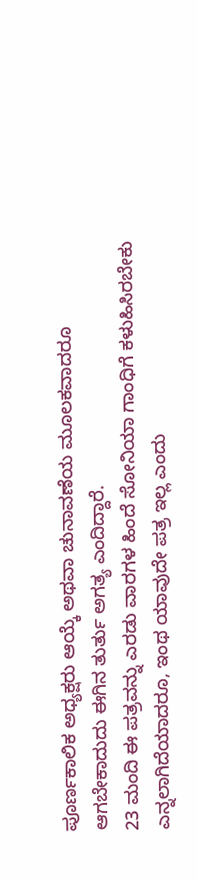ಪೂರ್ಣಕಾಲಿಕ ಅಧ್ಯಕ್ಷರು ಆಯ್ಕೆ ಅಥವಾ ಚುನಾವಣೆಯ ಮೂಲಕವಾದರೂ ಆಗಬೇಕಾದುದು ಈಗಿನ ತುರ್ತು ಅಗತ್ಯ ಎಂದಿದ್ದಾರೆ.
23 ಮಂದಿ ಈ ಪತ್ರವನ್ನು ಎರಡು ವಾರಗಳ ಹಿಂದೆ ಸೋನಿಯಾ ಗಾಂಧಿಗೆ ಕಳುಹಿಸಿರಬೇಕು ಎನ್ನಲಾಗಿದೆಯಾದರೂ, ಇಂಥ ಯಾವುದೇ ಪತ್ರ ಇಲ್ಲ ಎಂದು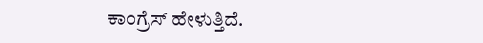ಕಾಂಗ್ರೆಸ್ ಹೇಳುತ್ತಿದೆ.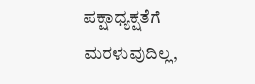ಪಕ್ಷಾಧ್ಯಕ್ಷತೆಗೆ ಮರಳುವುದಿಲ್ಲ,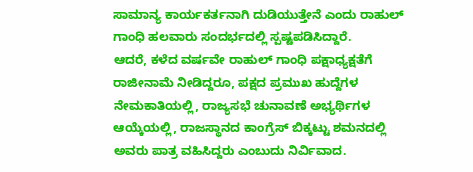ಸಾಮಾನ್ಯ ಕಾರ್ಯಕರ್ತನಾಗಿ ದುಡಿಯುತ್ತೇನೆ ಎಂದು ರಾಹುಲ್ ಗಾಂಧಿ ಹಲವಾರು ಸಂದರ್ಭದಲ್ಲಿ ಸ್ಪಷ್ಟಪಡಿಸಿದ್ದಾರೆ.
ಆದರೆ, ಕಳೆದ ವರ್ಷವೇ ರಾಹುಲ್ ಗಾಂಧಿ ಪಕ್ಷಾಧ್ಯಕ್ಷತೆಗೆ ರಾಜೀನಾಮೆ ನೀಡಿದ್ದರೂ, ಪಕ್ಷದ ಪ್ರಮುಖ ಹುದ್ದೆಗಳ ನೇಮಕಾತಿಯಲ್ಲಿ, ರಾಜ್ಯಸಭೆ ಚುನಾವಣೆ ಅಭ್ಯರ್ಥಿಗಳ ಆಯ್ಕೆಯಲ್ಲಿ, ರಾಜಸ್ಥಾನದ ಕಾಂಗ್ರೆಸ್ ಬಿಕ್ಕಟ್ಟು ಶಮನದಲ್ಲಿ ಅವರು ಪಾತ್ರ ವಹಿಸಿದ್ದರು ಎಂಬುದು ನಿರ್ವಿವಾದ.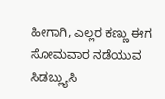ಹೀಗಾಗಿ, ಎಲ್ಲರ ಕಣ್ಣು ಈಗ ಸೋಮವಾರ ನಡೆಯುವ ಸಿಡಬ್ಲ್ಯುಸಿ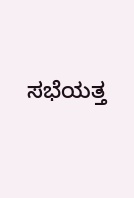ಸಭೆಯತ್ತ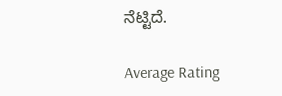ನೆಟ್ಟಿದೆ.

Average Rating